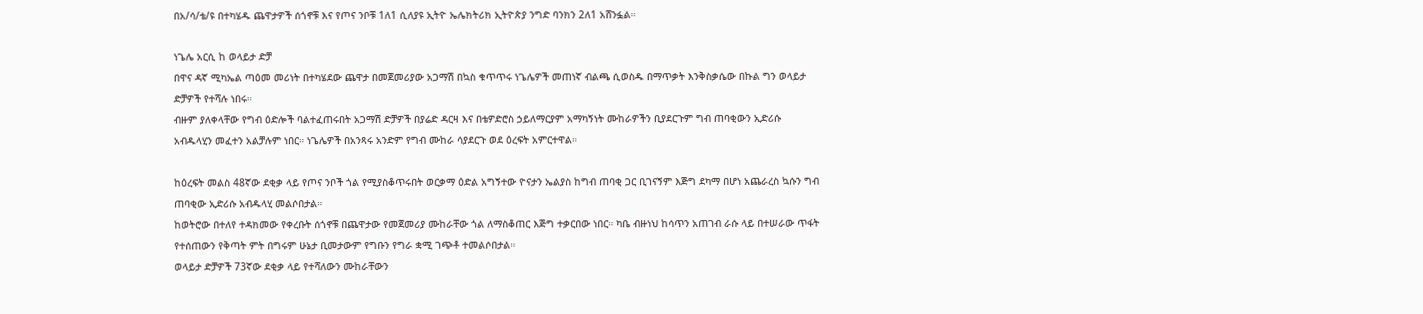በአ/ሳ/ቴ/ዩ በተካሄዱ ጨዋታዎች ሰጎኖቹ እና የጦና ንቦቹ 1ለ1 ሲለያዩ ኢትዮ ኤሌክትሪክ ኢትዮጵያ ንግድ ባንክን 2ለ1 አሸንፏል።

ነጌሌ አርሲ ከ ወላይታ ድቻ
በዋና ዳኛ ሚካኤል ጣዕመ መሪነት በተካሄደው ጨዋታ በመጀመሪያው አጋማሽ በኳስ ቁጥጥሩ ነጌሌዎች መጠነኛ ብልጫ ሲወስዱ በማጥቃት እንቅስቃሴው በኩል ግን ወላይታ ድቻዎች የተሻሉ ነበሩ።
ብዙም ያለቀላቸው የግብ ዕድሎች ባልተፈጠሩበት አጋማሽ ድቻዎች በያሬድ ዳርዛ እና በቴዎድሮስ ኃይለማርያም አማካኝነት ሙከራዎችን ቢያደርጉም ግብ ጠባቂውን ኢድሪሱ አብዱላሂን መፈተን አልቻሉም ነበር። ነጌሌዎች በአንጻሩ አንድም የግብ ሙከራ ሳያደርጉ ወደ ዕረፍት አምርተዋል።

ከዕረፍት መልስ 48ኛው ደቂቃ ላይ የጦና ንቦች ጎል የሚያስቆጥሩበት ወርቃማ ዕድል አግኝተው ዮናታን ኤልያስ ከግብ ጠባቂ ጋር ቢገናኝም እጅግ ደካማ በሆነ አጨራረስ ኳሱን ግብ ጠባቂው ኢድሪሱ አብዱላሂ መልሶበታል።
ከወትሮው በተለየ ተዳክመው የቀረቡት ሰጎኖቹ በጨዋታው የመጀመሪያ ሙከራቸው ጎል ለማስቆጠር እጅግ ተቃርበው ነበር። ካቤ ብዙነህ ከሳጥን አጠገብ ራሱ ላይ በተሠራው ጥፋት የተሰጠውን የቅጣት ምት በግሩም ሁኔታ ቢመታውም የግቡን የግራ ቋሚ ገጭቶ ተመልሶበታል።
ወላይታ ድቻዎች 73ኛው ደቂቃ ላይ የተሻለውን ሙከራቸውን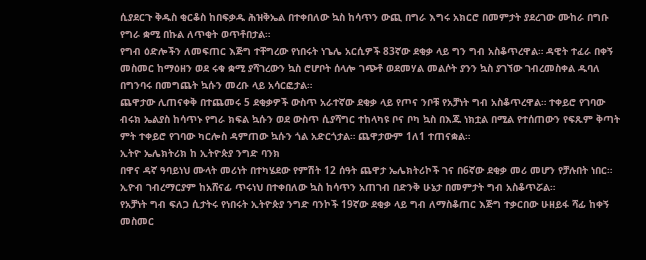ሲያደርጉ ቅዱስ ቂርቆስ ከበፍቃዱ ሕዝቅኤል በተቀበለው ኳስ ከሳጥን ውጪ በግራ እግሩ አክርሮ በመምታት ያደረገው ሙከራ በግቡ የግራ ቋሚ በኩል ለጥቂት ወጥቶበታል።
የግብ ዕድሎችን ለመፍጠር እጅግ ተቸግረው የነበሩት ነጌሌ አርሲዎች 83ኛው ደቂቃ ላይ ግን ግብ አስቆጥረዋል። ዳዊት ተፈራ በቀኝ መስመር ከማዕዘን ወደ ሩቁ ቋሚ ያሻገረውን ኳስ ሮሆቦት ሰላሎ ገጭቶ ወደመሃል መልሶት ያንን ኳስ ያገኘው ገብረመስቀል ዱባለ በግንባሩ በመግጨት ኳሱን መረቡ ላይ አሳርፎታል።
ጨዋታው ሊጠናቀቅ በተጨመሩ 5 ደቂቃዎች ውስጥ አራተኛው ደቂቃ ላይ የጦና ንቦቹ የአቻነት ግብ አስቆጥረዋል። ተቀይሮ የገባው ብሩክ ኤልያስ ከሳጥኑ የግራ ክፍል ኳሱን ወደ ውስጥ ሲያሻግር ተከላካዩ ቦና ቦካ ኳስ በእጁ ነክቷል በሚል የተሰጠውን የፍጹም ቅጣት ምት ተቀይሮ የገባው ካርሎስ ዳምጠው ኳሱን ጎል አድርጎታል። ጨዋታውም 1ለ1 ተጠናቋል።
ኢትዮ ኤሌክትሪክ ከ ኢትዮጵያ ንግድ ባንክ
በዋና ዳኛ ዓባይነህ ሙላት መሪነት በተካሄደው የምሽት 12 ሰዓት ጨዋታ ኤሌክትሪኮች ገና በ6ኛው ደቂቃ መሪ መሆን የቻሉበት ነበር። ኢዮብ ገብረማርያም ከአሸናፊ ጥሩነህ በተቀበለው ኳስ ከሳጥን አጠገብ በድንቅ ሁኔታ በመምታት ግብ አስቆጥሯል።
የአቻነት ግብ ፍለጋ ሲታትሩ የነበሩት ኢትዮጵያ ንግድ ባንኮች 19ኛው ደቂቃ ላይ ግብ ለማስቆጠር እጅግ ተቃርበው ሁዘይፋ ሻፊ ከቀኝ መስመር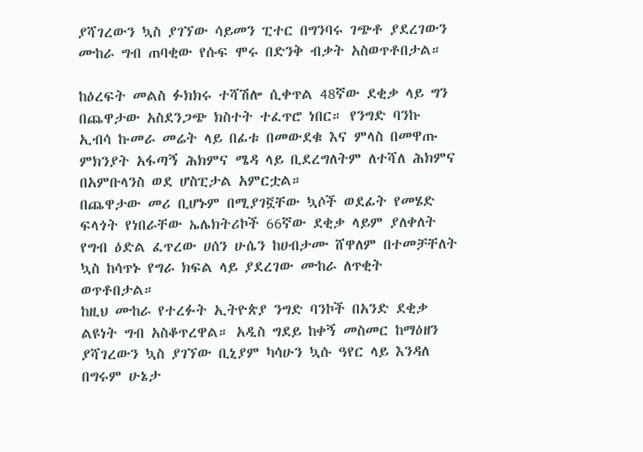ያሻገረውን ኳስ ያገኘው ሳይመን ፒተር በግንባሩ ገጭቶ ያደረገውን ሙከራ ግብ ጠባቂው የሱፍ ሞሩ በድንቅ ብቃት አስወጥቶበታል።

ከዕረፍት መልስ ፉክክሩ ተሻሽሎ ሲቀጥል 48ኛው ደቂቃ ላይ ግን በጨዋታው አስደንጋጭ ክስተት ተፈጥሮ ነበር። የንግድ ባንኩ ኢብሳ ኩመራ መሬት ላይ በፊቱ በመውደቁ እና ምላስ በመዋጡ ምክንያት አፋጣኝ ሕክምና ሜዳ ላይ ቢደረግለትም ለተሻለ ሕክምና በአምቡላንስ ወደ ሆስፒታል አምርቷል።
በጨዋታው መሪ ቢሆኑም በሚያገኟቸው ኳሶች ወደፊት የመሄድ ፍላጎት የነበራቸው ኤሌክትሪኮች 66ኛው ደቂቃ ላይም ያለቀለት የግብ ዕድል ፈጥረው ሀሰን ሁሴን ከሀብታሙ ሸዋለም በተመቻቸለት ኳስ ከሳጥኑ የግራ ክፍል ላይ ያደረገው ሙከራ ለጥቂት ወጥቶበታል።
ከዚህ ሙከራ የተረፉት ኢትዮጵያ ንግድ ባንኮች በአንድ ደቂቃ ልዩነት ግብ አስቆጥረዋል። አዲስ ግደይ ከቀኝ መስመር ከማዕዘን ያሻገረውን ኳስ ያገኘው ቢኒያም ካሳሁን ኳሱ ዓየር ላይ እንዳለ በግሩም ሁኔታ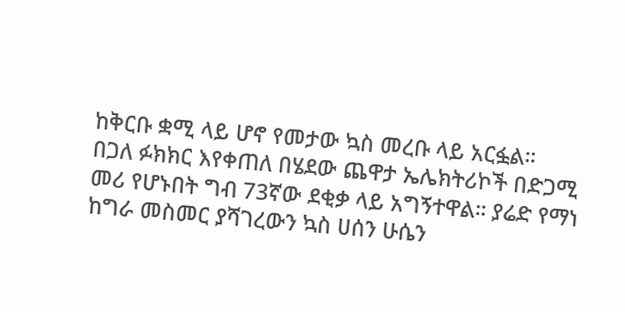ከቅርቡ ቋሚ ላይ ሆኖ የመታው ኳስ መረቡ ላይ አርፏል።
በጋለ ፉክክር እየቀጠለ በሄደው ጨዋታ ኤሌክትሪኮች በድጋሚ መሪ የሆኑበት ግብ 73ኛው ደቂቃ ላይ አግኝተዋል። ያሬድ የማነ ከግራ መስመር ያሻገረውን ኳስ ሀሰን ሁሴን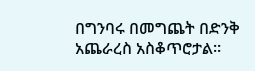በግንባሩ በመግጨት በድንቅ አጨራረስ አስቆጥሮታል።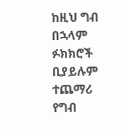ከዚህ ግብ በኋላም ፉክክሮች ቢያይሉም ተጨማሪ የግብ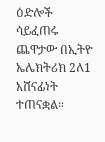ዕድሎች ሳይፈጠሩ ጨዋታው በኢትዮ ኤሌክትሪክ 2ለ1 አሸናፊነት ተጠናቋል።